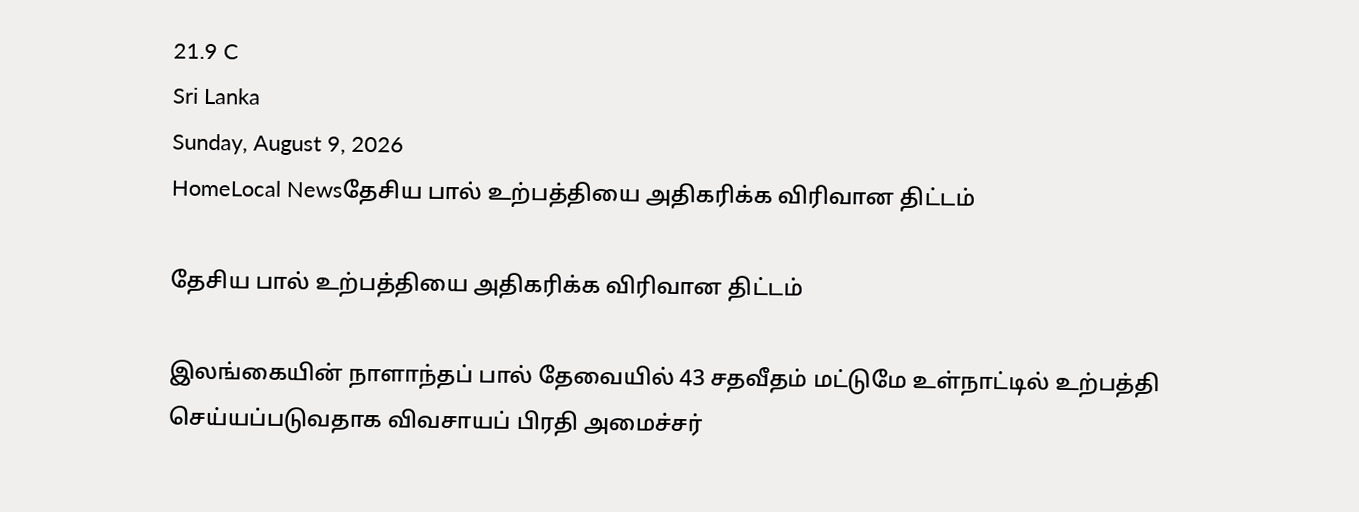21.9 C
Sri Lanka
Sunday, August 9, 2026
HomeLocal Newsதேசிய பால் உற்பத்தியை அதிகரிக்க விரிவான திட்டம்

தேசிய பால் உற்பத்தியை அதிகரிக்க விரிவான திட்டம்

இலங்கையின் நாளாந்தப் பால் தேவையில் 43 சதவீதம் மட்டுமே உள்நாட்டில் உற்பத்தி செய்யப்படுவதாக விவசாயப் பிரதி அமைச்சர்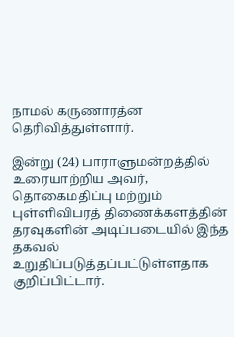நாமல் கருணாரத்ன தெரிவித்துள்ளார்.

இன்று (24) பாராளுமன்றத்தில் உரையாற்றிய அவர், தொகைமதிப்பு மற்றும் புள்ளிவிபரத் திணைக்களத்தின் தரவுகளின் அடிப்படையில் இந்த தகவல் உறுதிப்படுத்தப்பட்டுள்ளதாக குறிப்பிட்டார்.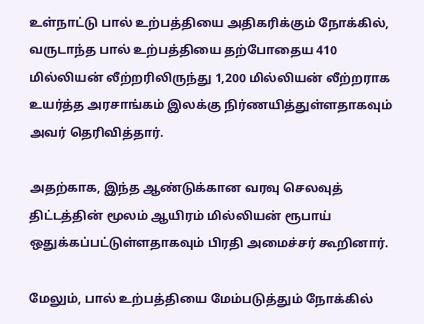உள்நாட்டு பால் உற்பத்தியை அதிகரிக்கும் நோக்கில், வருடாந்த பால் உற்பத்தியை தற்போதைய 410 மில்லியன் லீற்றரிலிருந்து 1,200 மில்லியன் லீற்றராக உயர்த்த அரசாங்கம் இலக்கு நிர்ணயித்துள்ளதாகவும் அவர் தெரிவித்தார்.

அதற்காக, இந்த ஆண்டுக்கான வரவு செலவுத் திட்டத்தின் மூலம் ஆயிரம் மில்லியன் ரூபாய் ஒதுக்கப்பட்டுள்ளதாகவும் பிரதி அமைச்சர் கூறினார்.

மேலும், பால் உற்பத்தியை மேம்படுத்தும் நோக்கில்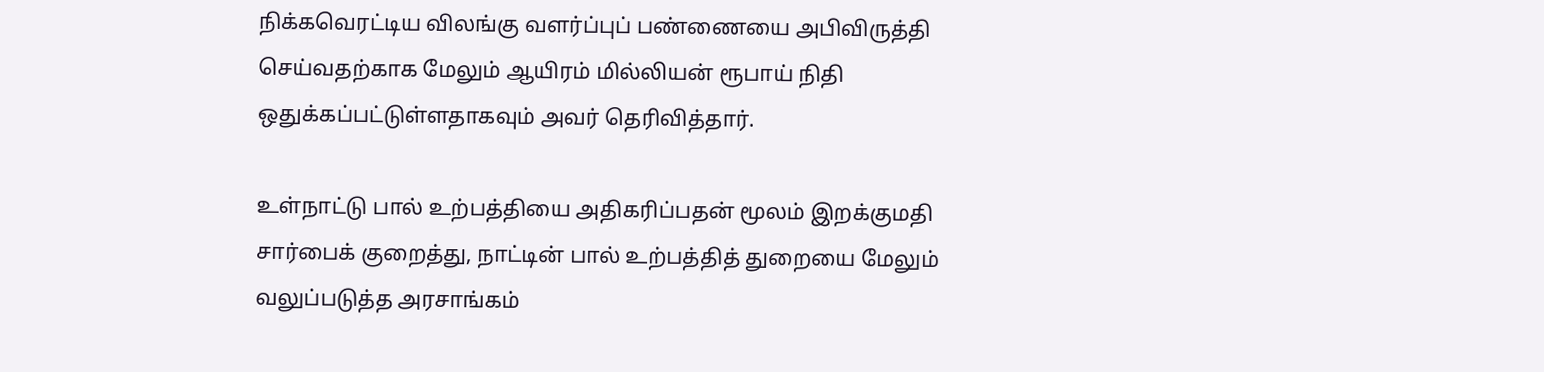நிக்கவெரட்டிய விலங்கு வளர்ப்புப் பண்ணையை அபிவிருத்தி செய்வதற்காக மேலும் ஆயிரம் மில்லியன் ரூபாய் நிதி ஒதுக்கப்பட்டுள்ளதாகவும் அவர் தெரிவித்தார்.

உள்நாட்டு பால் உற்பத்தியை அதிகரிப்பதன் மூலம் இறக்குமதி சார்பைக் குறைத்து, நாட்டின் பால் உற்பத்தித் துறையை மேலும் வலுப்படுத்த அரசாங்கம்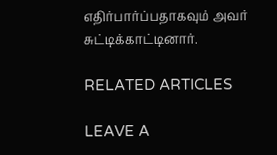எதிர்பார்ப்பதாகவும் அவர் சுட்டிக்காட்டினார்.

RELATED ARTICLES

LEAVE A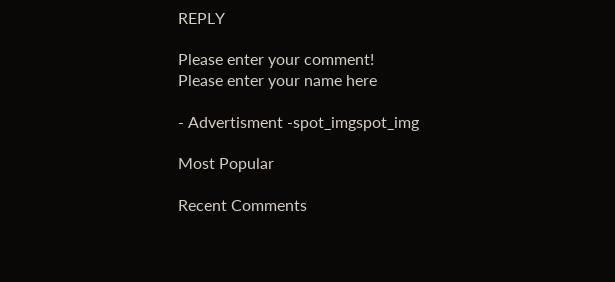REPLY

Please enter your comment!
Please enter your name here

- Advertisment -spot_imgspot_img

Most Popular

Recent Comments